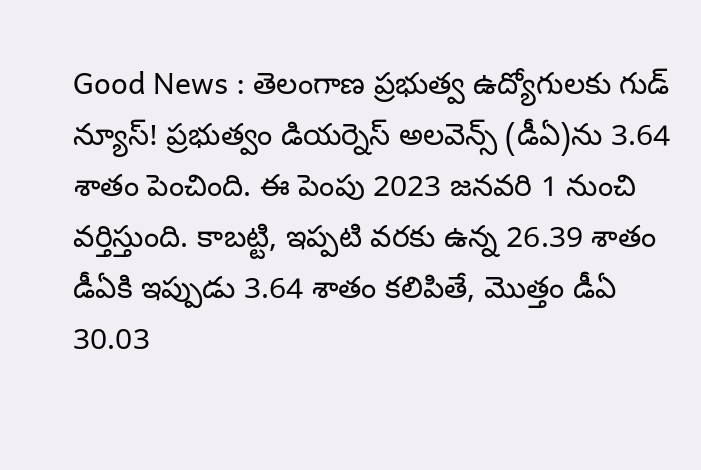Good News : తెలంగాణ ప్రభుత్వ ఉద్యోగులకు గుడ్ న్యూస్! ప్రభుత్వం డియర్నెస్ అలవెన్స్ (డీఏ)ను 3.64 శాతం పెంచింది. ఈ పెంపు 2023 జనవరి 1 నుంచి వర్తిస్తుంది. కాబట్టి, ఇప్పటి వరకు ఉన్న 26.39 శాతం డీఏకి ఇప్పుడు 3.64 శాతం కలిపితే, మొత్తం డీఏ 30.03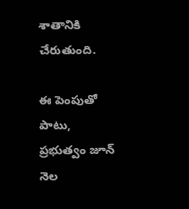శాతానికి చేరుతుంది.

ఈ పెంపుతో పాటు, ప్రభుత్వం జూన్ నెల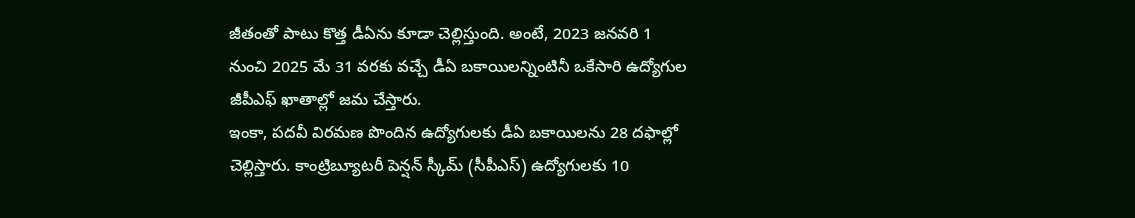జీతంతో పాటు కొత్త డీఏను కూడా చెల్లిస్తుంది. అంటే, 2023 జనవరి 1 నుంచి 2025 మే 31 వరకు వచ్చే డీఏ బకాయిలన్నింటినీ ఒకేసారి ఉద్యోగుల జీపీఎఫ్ ఖాతాల్లో జమ చేస్తారు.
ఇంకా, పదవీ విరమణ పొందిన ఉద్యోగులకు డీఏ బకాయిలను 28 దఫాల్లో చెల్లిస్తారు. కాంట్రిబ్యూటరీ పెన్షన్ స్కీమ్ (సీపీఎస్) ఉద్యోగులకు 10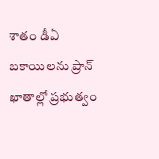శాతం డీఏ బకాయిలను ప్రాన్ ఖాతాల్లో ప్రభుత్వం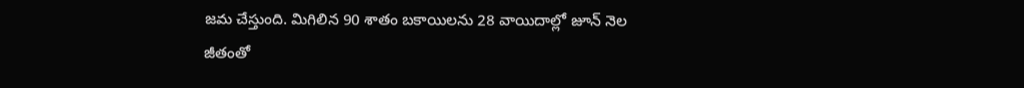జమ చేస్తుంది. మిగిలిన 90 శాతం బకాయిలను 28 వాయిదాల్లో జూన్ నెల జీతంతో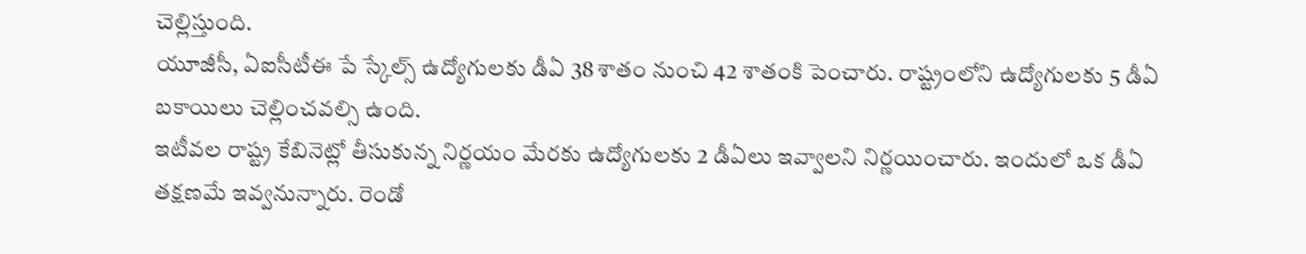చెల్లిస్తుంది.
యూజీసీ, ఏఐసీటీఈ పే స్కేల్స్ ఉద్యోగులకు డీఏ 38 శాతం నుంచి 42 శాతంకి పెంచారు. రాష్ట్రంలోని ఉద్యోగులకు 5 డీఏ బకాయిలు చెల్లించవల్సి ఉంది.
ఇటీవల రాష్ట్ర కేబినెట్లో తీసుకున్న నిర్ణయం మేరకు ఉద్యోగులకు 2 డీఏలు ఇవ్వాలని నిర్ణయించారు. ఇందులో ఒక డీఏ తక్షణమే ఇవ్వనున్నారు. రెండో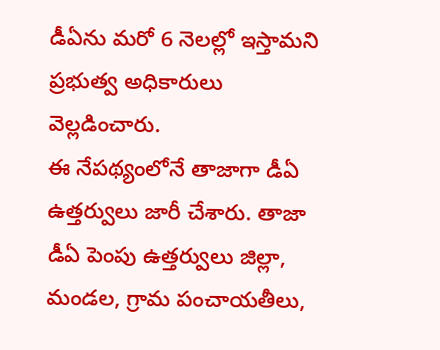డీఏను మరో 6 నెలల్లో ఇస్తామని ప్రభుత్వ అధికారులు వెల్లడించారు.
ఈ నేపథ్యంలోనే తాజాగా డీఏ ఉత్తర్వులు జారీ చేశారు. తాజా డీఏ పెంపు ఉత్తర్వులు జిల్లా, మండల, గ్రామ పంచాయతీలు,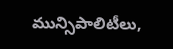మున్సిపాలిటీలు,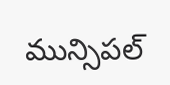మున్సిపల్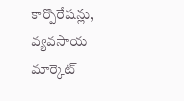కార్పొరేషన్లు, వ్యవసాయ మార్కెట్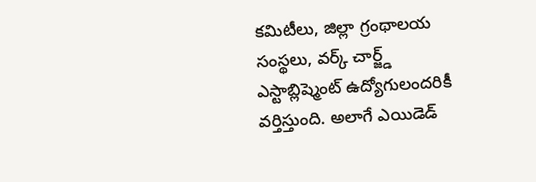కమిటీలు, జిల్లా గ్రంథాలయ సంస్థలు, వర్క్ చార్జ్డ్ ఎస్టాబ్లిష్మెంట్ ఉద్యోగులందరికీ వర్తిస్తుంది. అలాగే ఎయిడెడ్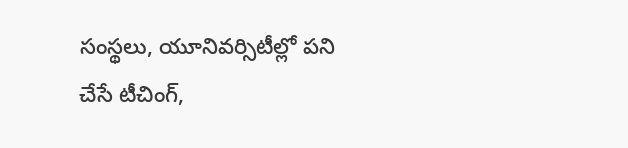సంస్థలు, యూనివర్సిటీల్లో పని చేసే టీచింగ్,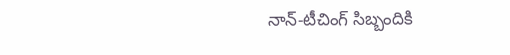నాన్-టీచింగ్ సిబ్బందికి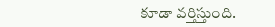కూడా వర్తిస్తుంది.